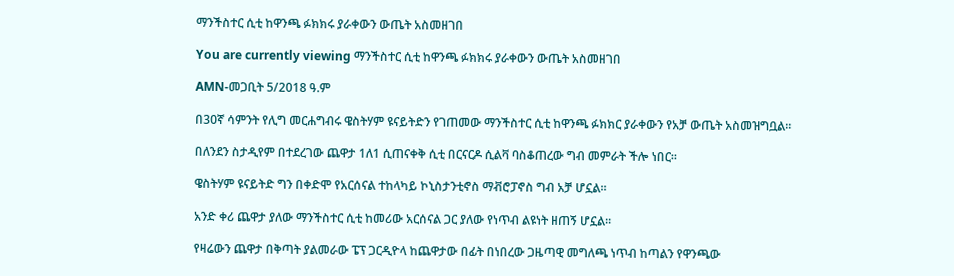ማንችስተር ሲቲ ከዋንጫ ፉክክሩ ያራቀውን ውጤት አስመዘገበ

You are currently viewing ማንችስተር ሲቲ ከዋንጫ ፉክክሩ ያራቀውን ውጤት አስመዘገበ

AMN-መጋቢት 5/2018 ዓ.ም

በ30ኛ ሳምንት የሊግ መርሐግብሩ ዌስትሃም ዩናይትድን የገጠመው ማንችስተር ሲቲ ከዋንጫ ፉክክር ያራቀውን የአቻ ውጤት አስመዝግቧል።

በለንደን ስታዲየም በተደረገው ጨዋታ 1ለ1 ሲጠናቀቅ ሲቲ በርናርዶ ሲልቫ ባስቆጠረው ግብ መምራት ችሎ ነበር።

ዌስትሃም ዩናይትድ ግን በቀድሞ የአርሰናል ተከላካይ ኮኒስታንቲኖስ ማቭሮፓኖስ ግብ አቻ ሆኗል።

አንድ ቀሪ ጨዋታ ያለው ማንችስተር ሲቲ ከመሪው አርሰናል ጋር ያለው የነጥብ ልዩነት ዘጠኝ ሆኗል።

የዛሬውን ጨዋታ በቅጣት ያልመራው ፔፕ ጋርዲዮላ ከጨዋታው በፊት በነበረው ጋዜጣዊ መግለጫ ነጥብ ከጣልን የዋንጫው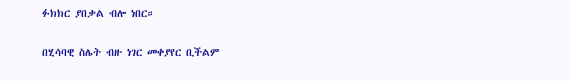ፉክክር ያበቃል ብሎ ነበር።

በሂሳባዊ ስሌት ብዙ ነገር መቀያየር ቢችልም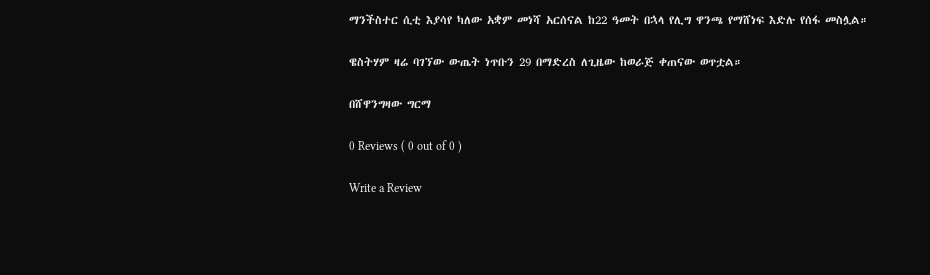ማንችስተር ሲቲ እያሳየ ካለው አቋም መነሻ አርሰናል ከ22 ዓመት በኋላ የሊግ ዋንጫ የማሸነፍ እድሉ የሰፋ መስሏል።

ዌስትሃም ዛሬ ባገኘው ውጤት ነጥቡን 29 በማድረስ ለጊዜው ከወራጅ ቀጠናው ወጥቷል።

በሸዋንግዛው ግርማ

0 Reviews ( 0 out of 0 )

Write a Review